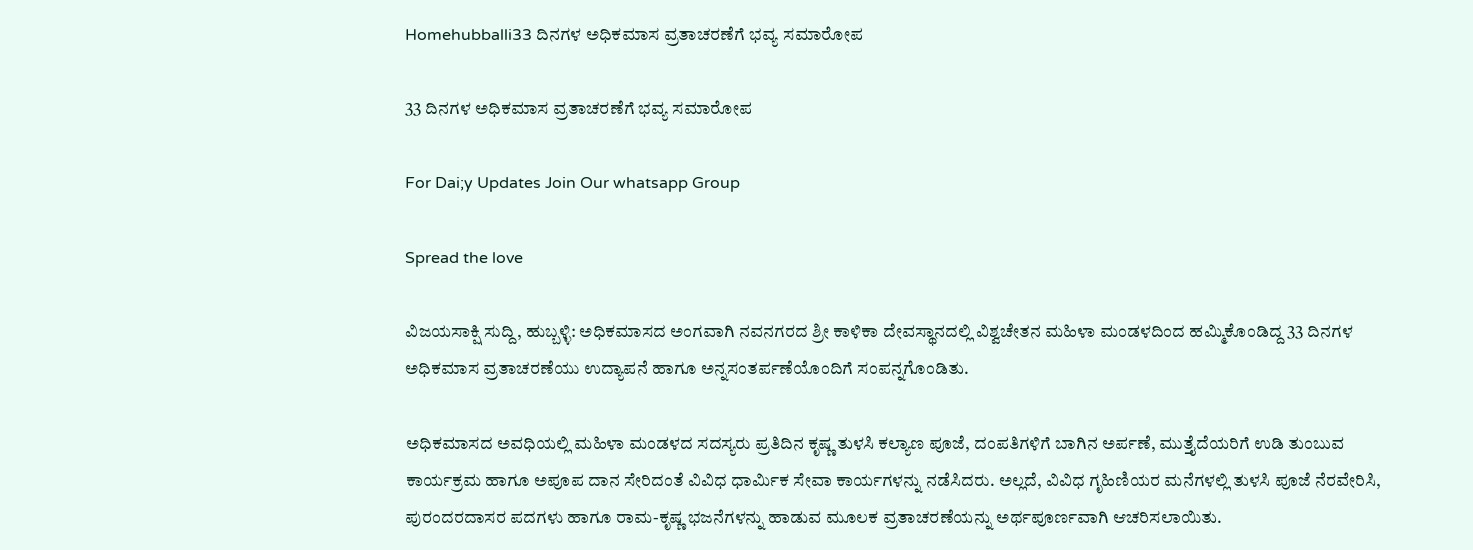Homehubballi33 ದಿನಗಳ ಅಧಿಕಮಾಸ ವ್ರತಾಚರಣೆಗೆ ಭವ್ಯ ಸಮಾರೋಪ

33 ದಿನಗಳ ಅಧಿಕಮಾಸ ವ್ರತಾಚರಣೆಗೆ ಭವ್ಯ ಸಮಾರೋಪ

For Dai;y Updates Join Our whatsapp Group

Spread the love

ವಿಜಯಸಾಕ್ಷಿ ಸುದ್ದಿ, ಹುಬ್ಬಳ್ಳಿ: ಅಧಿಕಮಾಸದ ಅಂಗವಾಗಿ ನವನಗರದ ಶ್ರೀ ಕಾಳಿಕಾ ದೇವಸ್ಥಾನದಲ್ಲಿ ವಿಶ್ವಚೇತನ ಮಹಿಳಾ ಮಂಡಳದಿಂದ ಹಮ್ಮಿಕೊಂಡಿದ್ದ 33 ದಿನಗಳ ಅಧಿಕಮಾಸ ವ್ರತಾಚರಣೆಯು ಉದ್ಯಾಪನೆ ಹಾಗೂ ಅನ್ನಸಂತರ್ಪಣೆಯೊಂದಿಗೆ ಸಂಪನ್ನಗೊಂಡಿತು.

ಅಧಿಕಮಾಸದ ಅವಧಿಯಲ್ಲಿ ಮಹಿಳಾ ಮಂಡಳದ ಸದಸ್ಯರು ಪ್ರತಿದಿನ ಕೃಷ್ಣ ತುಳಸಿ ಕಲ್ಯಾಣ ಪೂಜೆ, ದಂಪತಿಗಳಿಗೆ ಬಾಗಿನ ಅರ್ಪಣೆ, ಮುತ್ತೈದೆಯರಿಗೆ ಉಡಿ ತುಂಬುವ ಕಾರ್ಯಕ್ರಮ ಹಾಗೂ ಅಪೂಪ ದಾನ ಸೇರಿದಂತೆ ವಿವಿಧ ಧಾರ್ಮಿಕ ಸೇವಾ ಕಾರ್ಯಗಳನ್ನು ನಡೆಸಿದರು. ಅಲ್ಲದೆ, ವಿವಿಧ ಗೃಹಿಣಿಯರ ಮನೆಗಳಲ್ಲಿ ತುಳಸಿ ಪೂಜೆ ನೆರವೇರಿಸಿ, ಪುರಂದರದಾಸರ ಪದಗಳು ಹಾಗೂ ರಾಮ-ಕೃಷ್ಣ ಭಜನೆಗಳನ್ನು ಹಾಡುವ ಮೂಲಕ ವ್ರತಾಚರಣೆಯನ್ನು ಅರ್ಥಪೂರ್ಣವಾಗಿ ಆಚರಿಸಲಾಯಿತು.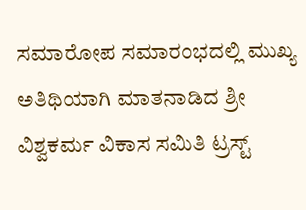ಸಮಾರೋಪ ಸಮಾರಂಭದಲ್ಲಿ ಮುಖ್ಯ ಅತಿಥಿಯಾಗಿ ಮಾತನಾಡಿದ ಶ್ರೀ ವಿಶ್ವಕರ್ಮ ವಿಕಾಸ ಸಮಿತಿ ಟ್ರಸ್ಟ್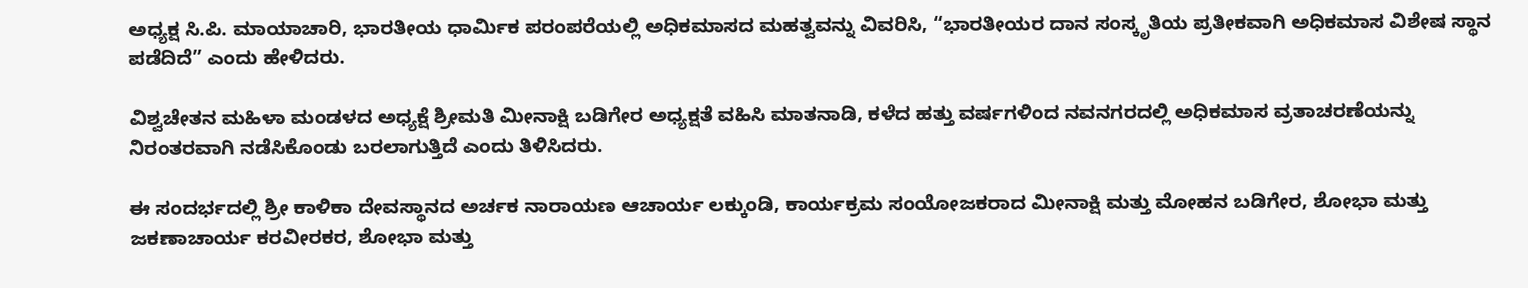ಅಧ್ಯಕ್ಷ ಸಿ.ಪಿ. ಮಾಯಾಚಾರಿ, ಭಾರತೀಯ ಧಾರ್ಮಿಕ ಪರಂಪರೆಯಲ್ಲಿ ಅಧಿಕಮಾಸದ ಮಹತ್ವವನ್ನು ವಿವರಿಸಿ, “ಭಾರತೀಯರ ದಾನ ಸಂಸ್ಕೃತಿಯ ಪ್ರತೀಕವಾಗಿ ಅಧಿಕಮಾಸ ವಿಶೇಷ ಸ್ಥಾನ ಪಡೆದಿದೆ” ಎಂದು ಹೇಳಿದರು.

ವಿಶ್ವಚೇತನ ಮಹಿಳಾ ಮಂಡಳದ ಅಧ್ಯಕ್ಷೆ ಶ್ರೀಮತಿ ಮೀನಾಕ್ಷಿ ಬಡಿಗೇರ ಅಧ್ಯಕ್ಷತೆ ವಹಿಸಿ ಮಾತನಾಡಿ, ಕಳೆದ ಹತ್ತು ವರ್ಷಗಳಿಂದ ನವನಗರದಲ್ಲಿ ಅಧಿಕಮಾಸ ವ್ರತಾಚರಣೆಯನ್ನು ನಿರಂತರವಾಗಿ ನಡೆಸಿಕೊಂಡು ಬರಲಾಗುತ್ತಿದೆ ಎಂದು ತಿಳಿಸಿದರು.

ಈ ಸಂದರ್ಭದಲ್ಲಿ ಶ್ರೀ ಕಾಳಿಕಾ ದೇವಸ್ಥಾನದ ಅರ್ಚಕ ನಾರಾಯಣ ಆಚಾರ್ಯ ಲಕ್ಕುಂಡಿ, ಕಾರ್ಯಕ್ರಮ ಸಂಯೋಜಕರಾದ ಮೀನಾಕ್ಷಿ ಮತ್ತು ಮೋಹನ ಬಡಿಗೇರ, ಶೋಭಾ ಮತ್ತು ಜಕಣಾಚಾರ್ಯ ಕರವೀರಕರ, ಶೋಭಾ ಮತ್ತು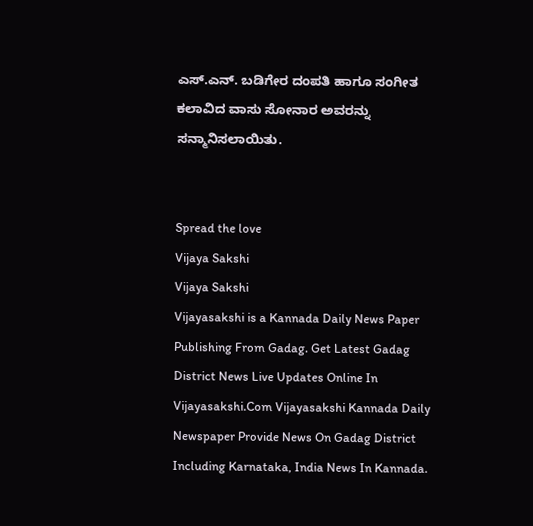ಎಸ್.ಎನ್. ಬಡಿಗೇರ ದಂಪತಿ ಹಾಗೂ ಸಂಗೀತ ಕಲಾವಿದ ವಾಸು ಸೋನಾರ ಅವರನ್ನು ಸನ್ಮಾನಿಸಲಾಯಿತು.


Spread the love
Vijaya Sakshi
Vijaya Sakshi
Vijayasakshi is a Kannada Daily News Paper Publishing From Gadag. Get Latest Gadag District News Live Updates Online In Vijayasakshi.Com Vijayasakshi Kannada Daily Newspaper Provide News On Gadag District Including Karnataka, India News In Kannada.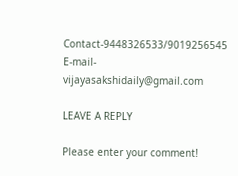Contact-9448326533/9019256545 E-mail-vijayasakshidaily@gmail.com

LEAVE A REPLY

Please enter your comment!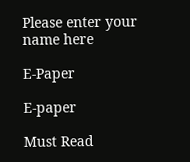Please enter your name here

E-Paper

E-paper

Must Read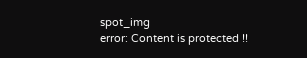spot_img
error: Content is protected !!